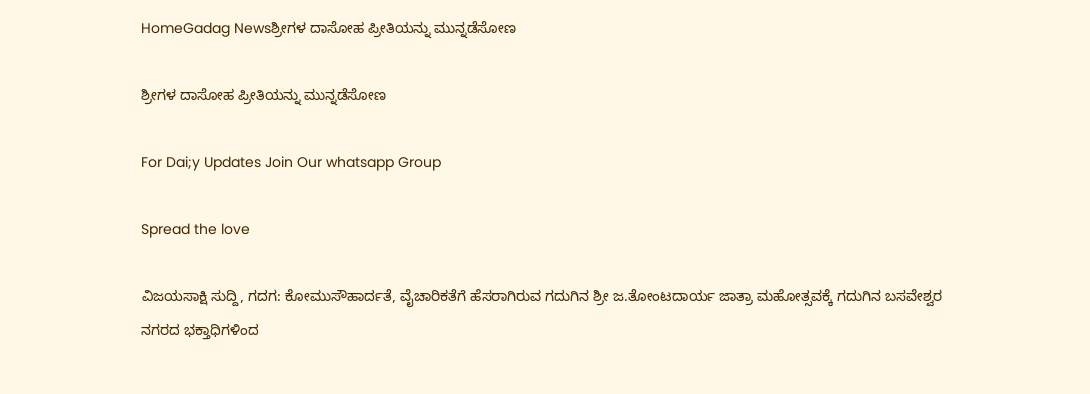HomeGadag Newsಶ್ರೀಗಳ ದಾಸೋಹ ಪ್ರೀತಿಯನ್ನು ಮುನ್ನಡೆಸೋಣ

ಶ್ರೀಗಳ ದಾಸೋಹ ಪ್ರೀತಿಯನ್ನು ಮುನ್ನಡೆಸೋಣ

For Dai;y Updates Join Our whatsapp Group

Spread the love

ವಿಜಯಸಾಕ್ಷಿ ಸುದ್ದಿ, ಗದಗ: ಕೋಮುಸೌಹಾರ್ದತೆ, ವೈಚಾರಿಕತೆಗೆ ಹೆಸರಾಗಿರುವ ಗದುಗಿನ ಶ್ರೀ ಜ.ತೋಂಟದಾರ್ಯ ಜಾತ್ರಾ ಮಹೋತ್ಸವಕ್ಕೆ ಗದುಗಿನ ಬಸವೇಶ್ವರ ನಗರದ ಭಕ್ತಾಧಿಗಳಿಂದ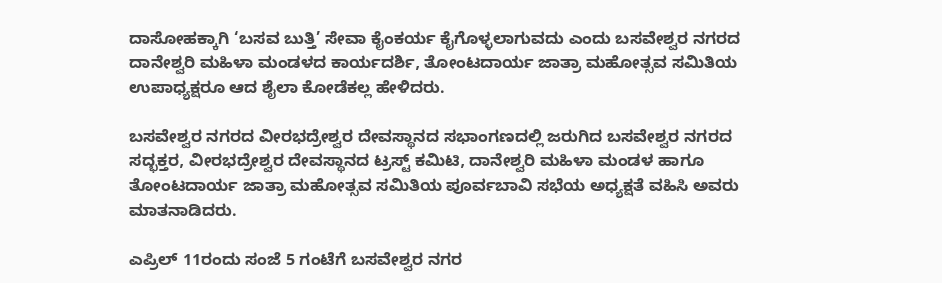ದಾಸೋಹಕ್ಕಾಗಿ ‘ಬಸವ ಬುತ್ತಿ’ ಸೇವಾ ಕೈಂಕರ್ಯ ಕೈಗೊಳ್ಳಲಾಗುವದು ಎಂದು ಬಸವೇಶ್ವರ ನಗರದ ದಾನೇಶ್ವರಿ ಮಹಿಳಾ ಮಂಡಳದ ಕಾರ್ಯದರ್ಶಿ, ತೋಂಟದಾರ್ಯ ಜಾತ್ರಾ ಮಹೋತ್ಸವ ಸಮಿತಿಯ ಉಪಾಧ್ಯಕ್ಷರೂ ಆದ ಶೈಲಾ ಕೋಡೆಕಲ್ಲ ಹೇಳಿದರು.

ಬಸವೇಶ್ವರ ನಗರದ ವೀರಭದ್ರೇಶ್ವರ ದೇವಸ್ಥಾನದ ಸಭಾಂಗಣದಲ್ಲಿ ಜರುಗಿದ ಬಸವೇಶ್ವರ ನಗರದ ಸದ್ಭಕ್ತರ, ವೀರಭದ್ರೇಶ್ವರ ದೇವಸ್ಥಾನದ ಟ್ರಸ್ಟ್ ಕಮಿಟಿ, ದಾನೇಶ್ವರಿ ಮಹಿಳಾ ಮಂಡಳ ಹಾಗೂ ತೋಂಟದಾರ್ಯ ಜಾತ್ರಾ ಮಹೋತ್ಸವ ಸಮಿತಿಯ ಪೂರ್ವಬಾವಿ ಸಭೆಯ ಅಧ್ಯಕ್ಷತೆ ವಹಿಸಿ ಅವರು ಮಾತನಾಡಿದರು.

ಎಪ್ರಿಲ್ 11ರಂದು ಸಂಜೆ 5 ಗಂಟೆಗೆ ಬಸವೇಶ್ವರ ನಗರ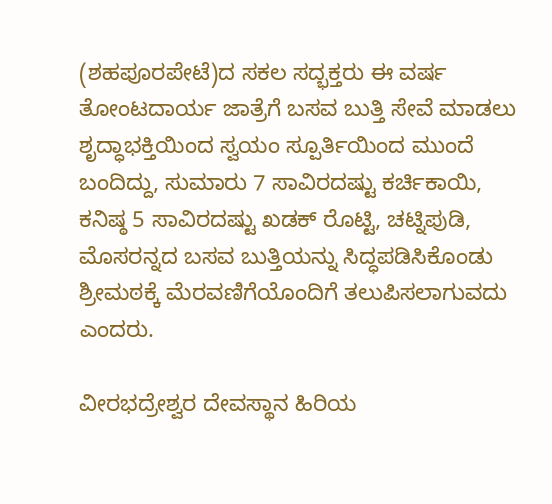(ಶಹಪೂರಪೇಟೆ)ದ ಸಕಲ ಸದ್ಭಕ್ತರು ಈ ವರ್ಷ ತೋಂಟದಾರ್ಯ ಜಾತ್ರೆಗೆ ಬಸವ ಬುತ್ತಿ ಸೇವೆ ಮಾಡಲು ಶೃದ್ಧಾಭಕ್ತಿಯಿಂದ ಸ್ವಯಂ ಸ್ಪೂರ್ತಿಯಿಂದ ಮುಂದೆ ಬಂದಿದ್ದು, ಸುಮಾರು 7 ಸಾವಿರದಷ್ಟು ಕರ್ಚಿಕಾಯಿ, ಕನಿಷ್ಠ 5 ಸಾವಿರದಷ್ಟು ಖಡಕ್ ರೊಟ್ಟಿ, ಚಟ್ನಿಪುಡಿ, ಮೊಸರನ್ನದ ಬಸವ ಬುತ್ತಿಯನ್ನು ಸಿದ್ಧಪಡಿಸಿಕೊಂಡು ಶ್ರೀಮಠಕ್ಕೆ ಮೆರವಣಿಗೆಯೊಂದಿಗೆ ತಲುಪಿಸಲಾಗುವದು ಎಂದರು.

ವೀರಭದ್ರೇಶ್ವರ ದೇವಸ್ಥಾನ ಹಿರಿಯ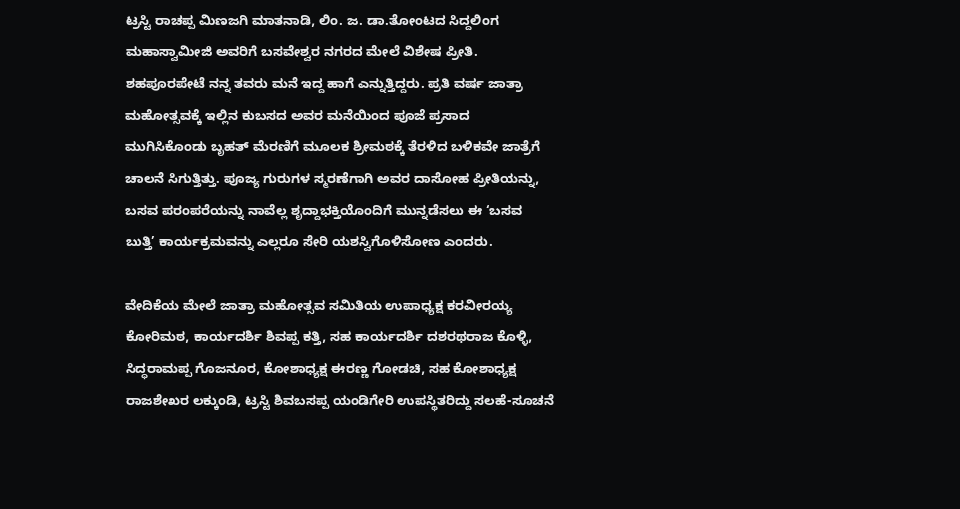ಟ್ರಸ್ಟಿ ರಾಚಪ್ಪ ಮಿಣಜಗಿ ಮಾತನಾಡಿ, ಲಿಂ. ಜ. ಡಾ.ತೋಂಟದ ಸಿದ್ದಲಿಂಗ ಮಹಾಸ್ವಾಮೀಜಿ ಅವರಿಗೆ ಬಸವೇಶ್ವರ ನಗರದ ಮೇಲೆ ವಿಶೇಷ ಪ್ರೀತಿ. ಶಹಪೂರಪೇಟೆ ನನ್ನ ತವರು ಮನೆ ಇದ್ದ ಹಾಗೆ ಎನ್ನುತ್ತಿದ್ದರು. ಪ್ರತಿ ವರ್ಷ ಜಾತ್ರಾ ಮಹೋತ್ಸವಕ್ಕೆ ಇಲ್ಲಿನ ಕುಬಸದ ಅವರ ಮನೆಯಿಂದ ಪೂಜೆ ಪ್ರಸಾದ ಮುಗಿಸಿಕೊಂಡು ಬೃಹತ್ ಮೆರಣಿಗೆ ಮೂಲಕ ಶ್ರೀಮಠಕ್ಕೆ ತೆರಳಿದ ಬಳಿಕವೇ ಜಾತ್ರೆಗೆ ಚಾಲನೆ ಸಿಗುತ್ತಿತ್ತು. ಪೂಜ್ಯ ಗುರುಗಳ ಸ್ಮರಣೆಗಾಗಿ ಅವರ ದಾಸೋಹ ಪ್ರೀತಿಯನ್ನು, ಬಸವ ಪರಂಪರೆಯನ್ನು ನಾವೆಲ್ಲ ಶೃದ್ದಾಭಕ್ತಿಯೊಂದಿಗೆ ಮುನ್ನಡೆಸಲು ಈ ‘ಬಸವ ಬುತ್ತಿ’ ಕಾರ್ಯಕ್ರಮವನ್ನು ಎಲ್ಲರೂ ಸೇರಿ ಯಶಸ್ವಿಗೊಳಿಸೋಣ ಎಂದರು.

ವೇದಿಕೆಯ ಮೇಲೆ ಜಾತ್ರಾ ಮಹೋತ್ಸವ ಸಮಿತಿಯ ಉಪಾಧ್ಯಕ್ಷ ಕರವೀರಯ್ಯ ಕೋರಿಮಠ, ಕಾರ್ಯದರ್ಶಿ ಶಿವಪ್ಪ ಕತ್ತಿ, ಸಹ ಕಾರ್ಯದರ್ಶಿ ದಶರಥರಾಜ ಕೊಳ್ಳಿ, ಸಿದ್ಧರಾಮಪ್ಪ ಗೊಜನೂರ, ಕೋಶಾಧ್ಯಕ್ಷ ಈರಣ್ಣ ಗೋಡಚಿ, ಸಹ ಕೋಶಾಧ್ಯಕ್ಷ ರಾಜಶೇಖರ ಲಕ್ಕುಂಡಿ, ಟ್ರಸ್ಟಿ ಶಿವಬಸಪ್ಪ ಯಂಡಿಗೇರಿ ಉಪಸ್ಥಿತರಿದ್ದು ಸಲಹೆ-ಸೂಚನೆ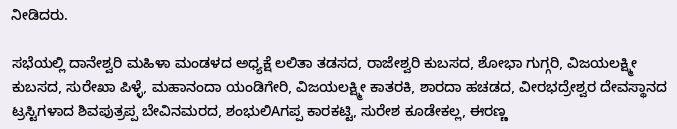ನೀಡಿದರು.

ಸಭೆಯಲ್ಲಿ ದಾನೇಶ್ವರಿ ಮಹಿಳಾ ಮಂಡಳದ ಅಧ್ಯಕ್ಷೆ ಲಲಿತಾ ತಡಸದ, ರಾಜೇಶ್ವರಿ ಕುಬಸದ, ಶೋಭಾ ಗುಗ್ಗರಿ, ವಿಜಯಲಕ್ಷ್ಮೀ ಕುಬಸದ, ಸುರೇಖಾ ಪಿಳ್ಳೆ, ಮಹಾನಂದಾ ಯಂಡಿಗೇರಿ, ವಿಜಯಲಕ್ಷ್ಮೀ ಕಾತರಕಿ, ಶಾರದಾ ಹಚಡದ, ವೀರಭದ್ರೇಶ್ವರ ದೇವಸ್ಥಾನದ ಟ್ರಸ್ಟಿಗಳಾದ ಶಿವಪುತ್ರಪ್ಪ ಬೇವಿನಮರದ, ಶಂಭುಲಿAಗಪ್ಪ ಕಾರಕಟ್ಟಿ, ಸುರೇಶ ಕೂಡೇಕಲ್ಲ, ಈರಣ್ಣ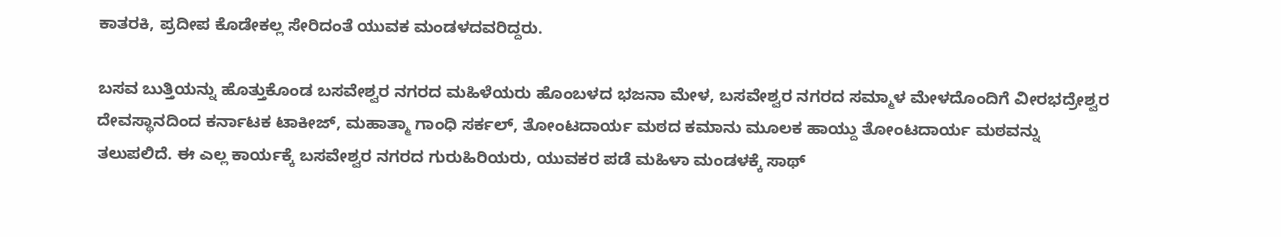ಕಾತರಕಿ, ಪ್ರದೀಪ ಕೊಡೇಕಲ್ಲ ಸೇರಿದಂತೆ ಯುವಕ ಮಂಡಳದವರಿದ್ದರು.

ಬಸವ ಬುತ್ತಿಯನ್ನು ಹೊತ್ತುಕೊಂಡ ಬಸವೇಶ್ವರ ನಗರದ ಮಹಿಳೆಯರು ಹೊಂಬಳದ ಭಜನಾ ಮೇಳ, ಬಸವೇಶ್ವರ ನಗರದ ಸಮ್ಮಾಳ ಮೇಳದೊಂದಿಗೆ ವೀರಭದ್ರೇಶ್ವರ ದೇವಸ್ಥಾನದಿಂದ ಕರ್ನಾಟಕ ಟಾಕೀಜ್, ಮಹಾತ್ಮಾ ಗಾಂಧಿ ಸರ್ಕಲ್, ತೋಂಟದಾರ್ಯ ಮಠದ ಕಮಾನು ಮೂಲಕ ಹಾಯ್ದು ತೋಂಟದಾರ್ಯ ಮಠವನ್ನು ತಲುಪಲಿದೆ. ಈ ಎಲ್ಲ ಕಾರ್ಯಕ್ಕೆ ಬಸವೇಶ್ವರ ನಗರದ ಗುರುಹಿರಿಯರು, ಯುವಕರ ಪಡೆ ಮಹಿಳಾ ಮಂಡಳಕ್ಕೆ ಸಾಥ್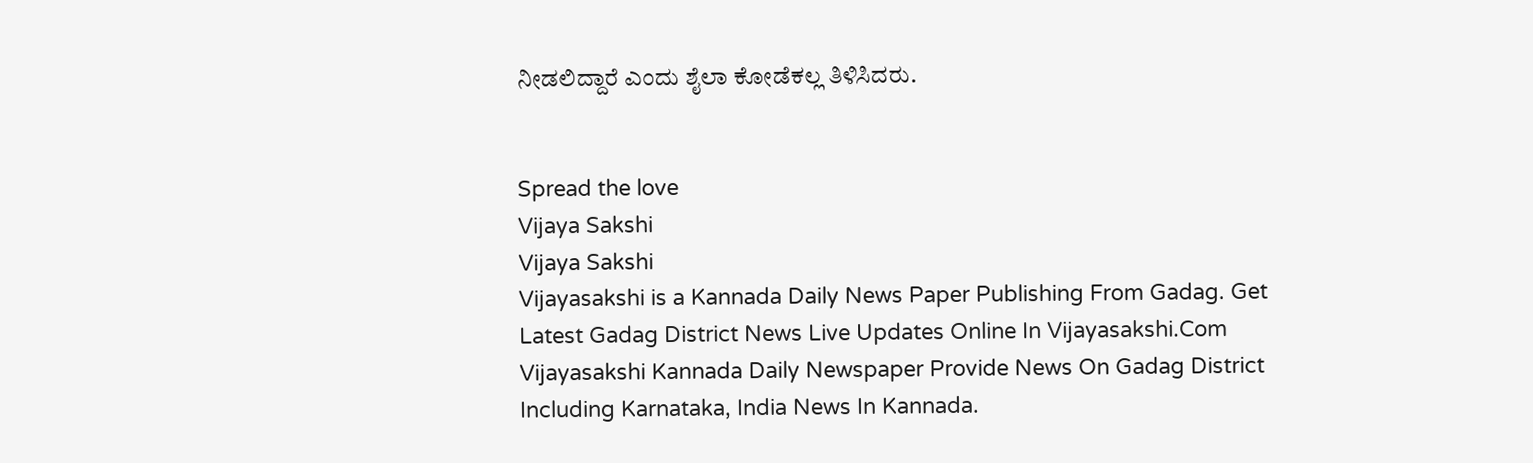ನೀಡಲಿದ್ದಾರೆ ಎಂದು ಶೈಲಾ ಕೋಡೆಕಲ್ಲ ತಿಳಿಸಿದರು.


Spread the love
Vijaya Sakshi
Vijaya Sakshi
Vijayasakshi is a Kannada Daily News Paper Publishing From Gadag. Get Latest Gadag District News Live Updates Online In Vijayasakshi.Com Vijayasakshi Kannada Daily Newspaper Provide News On Gadag District Including Karnataka, India News In Kannada.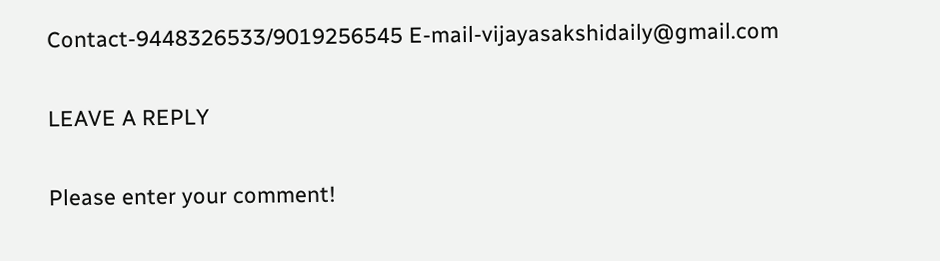Contact-9448326533/9019256545 E-mail-vijayasakshidaily@gmail.com

LEAVE A REPLY

Please enter your comment!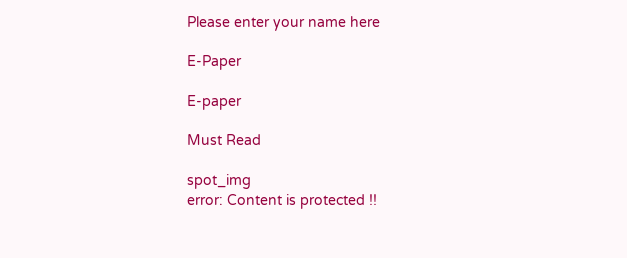Please enter your name here

E-Paper

E-paper

Must Read

spot_img
error: Content is protected !!